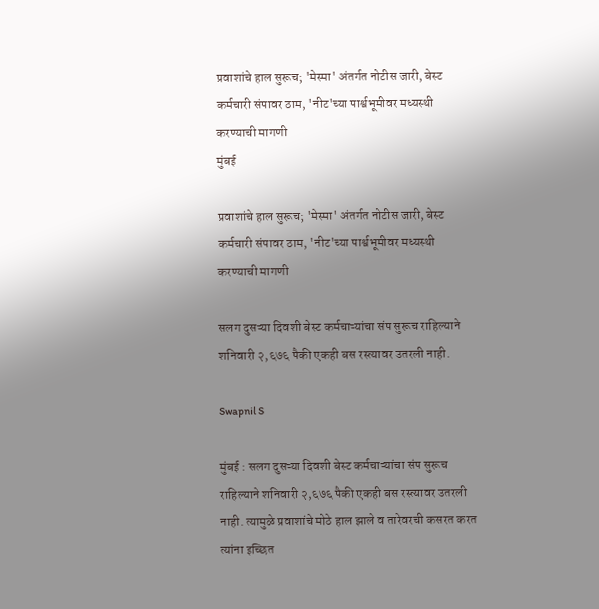प्रवाशांचे हाल सुरूच; 'मेस्मा' अंतर्गत नोटीस जारी, बेस्ट कर्मचारी संपावर ठाम, 'नीट'च्या पार्श्वभूमीवर मध्यस्थी करण्याची मागणी
मुंबई

प्रवाशांचे हाल सुरूच; 'मेस्मा' अंतर्गत नोटीस जारी, बेस्ट कर्मचारी संपावर ठाम, 'नीट'च्या पार्श्वभूमीवर मध्यस्थी करण्याची मागणी

सलग दुसऱ्या दिवशी बेस्ट कर्मचाऱ्यांचा संप सुरूच राहिल्याने शनिवारी २,६७६ पैकी एकही बस रस्त्यावर उतरली नाही.

Swapnil S

मुंबई : सलग दुसऱ्या दिवशी बेस्ट कर्मचाऱ्यांचा संप सुरूच राहिल्याने शनिवारी २,६७६ पैकी एकही बस रस्त्यावर उतरली नाही. त्यामुळे प्रवाशांचे मोठे हाल झाले व तारेवरची कसरत करत त्यांना इच्छित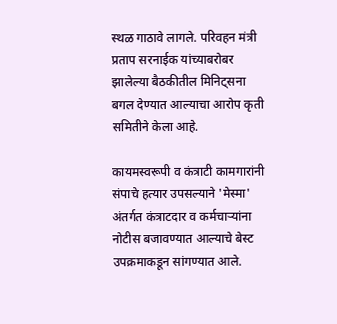स्थळ गाठावे लागले. परिवहन मंत्री प्रताप सरनाईक यांच्याबरोबर झालेल्या बैठकीतील मिनिट्सना बगल देण्यात आल्याचा आरोप कृती समितीने केला आहे.

कायमस्वरूपी व कंत्राटी कामगारांनी संपाचे हत्यार उपसल्याने 'मेस्मा' अंतर्गत कंत्राटदार व कर्मचाऱ्यांना नोटीस बजावण्यात आल्याचे बेस्ट उपक्रमाकडून सांगण्यात आले.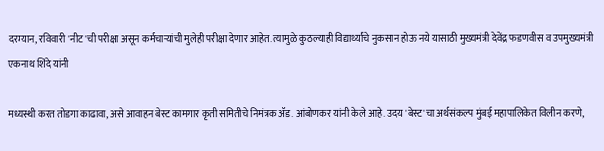दरम्यान, रविवारी 'नीट'ची परीक्षा असून कर्मचाऱ्यांची मुलेही परीक्षा देणार आहेत. त्यामुळे कुठल्याही विद्यार्थ्यांचे नुकसान होऊ नये यासाठी मुख्यमंत्री देवेंद्र फडणवीस व उपमुख्यमंत्री एकनाथ शिंदे यांनी

मध्यस्थी करत तोडगा काढावा, असे आवाहन बेस्ट कामगार कृती समितीचे निमंत्रक ॲड. आंबोणकर यांनी केले आहे. उदय 'बेस्ट'चा अर्थसंकल्प मुंबई महापालिकेत विलीन करणे,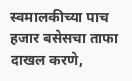स्वमालकीच्या पाच हजार बसेसचा ताफा दाखल करणे,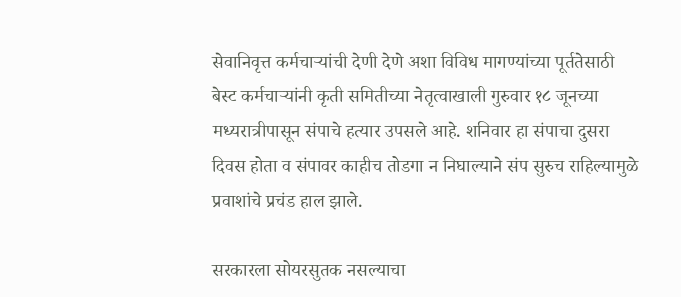सेवानिवृत्त कर्मचाऱ्यांची देणी देणे अशा विविध मागण्यांच्या पूर्ततेसाठी बेस्ट कर्मचाऱ्यांनी कृती समितीच्या नेतृत्वाखाली गुरुवार १८ जूनच्या मध्यरात्रीपासून संपाचे हत्यार उपसले आहे. शनिवार हा संपाचा दुसरा दिवस होता व संपावर काहीच तोडगा न निघाल्याने संप सुरुच राहिल्यामुळे प्रवाशांचे प्रचंड हाल झाले.

सरकारला सोयरसुतक नसल्याचा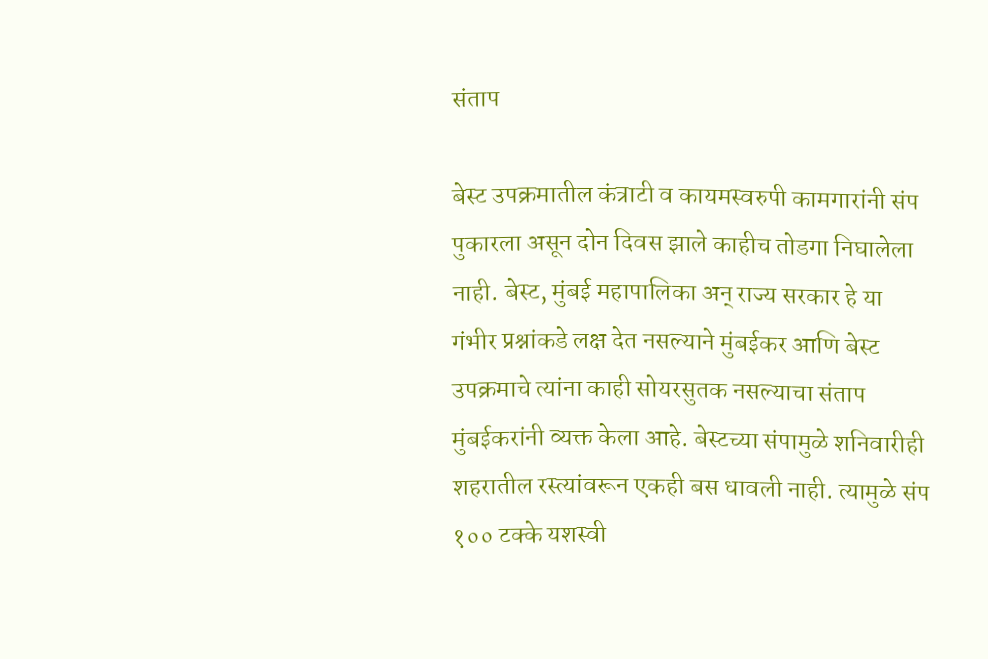संताप

बेस्ट उपक्रमातील कंत्राटी व कायमस्वरुपी कामगारांनी संप पुकारला असून दोन दिवस झाले काहीच तोडगा निघालेला नाही. बेस्ट, मुंबई महापालिका अन् राज्य सरकार हे या गंभीर प्रश्नांकडे लक्ष देत नसल्याने मुंबईकर आणि बेस्ट उपक्रमाचे त्यांना काही सोयरसुतक नसल्याचा संताप मुंबईकरांनी व्यक्त केला आहे. बेस्टच्या संपामुळे शनिवारीही शहरातील रस्त्यांवरून एकही बस धावली नाही. त्यामुळे संप १०० टक्के यशस्वी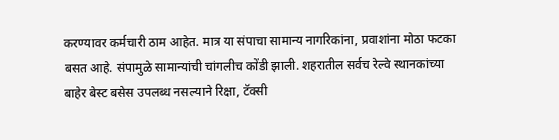करण्यावर कर्मचारी ठाम आहेत. मात्र या संपाचा सामान्य नागरिकांना, प्रवाशांना मोठा फटका बसत आहे. संपामुळे सामान्यांची चांगलीच कोंडी झाली. शहरातील सर्वच रेल्वे स्थानकांच्या बाहेर बेस्ट बसेस उपलब्ध नसल्याने रिक्षा, टॅक्सी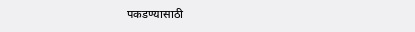पकडण्यासाठी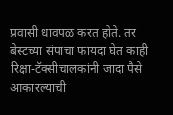प्रवासी धावपळ करत होते. तर बेस्टच्या संपाचा फायदा घेत काही रिक्षा-टॅक्सीचालकांनी जादा पैसे आकारल्याची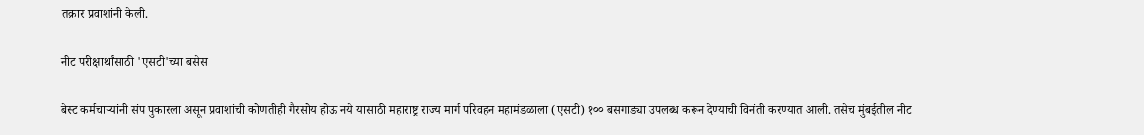तक्रार प्रवाशांनी केली.

नीट परीक्षार्थांसाठी 'एसटी'च्या बसेस

बेस्ट कर्मचाऱ्यांनी संप पुकारला असून प्रवाशांची कोणतीही गैरसोय होऊ नये यासाठी महाराष्ट्र राज्य मार्ग परिवहन महामंडळाला (एसटी) १०० बसगाड्या उपलब्ध करून देण्याची विनंती करण्यात आली. तसेच मुंबईतील नीट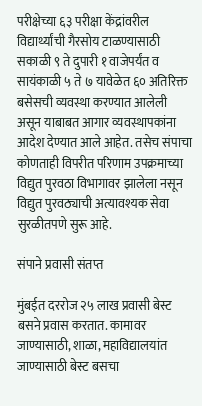परीक्षेच्या ६३ परीक्षा केंद्रांवरील विद्यार्थ्यांची गैरसोय टाळण्यासाठी सकाळी ९ ते दुपारी १ वाजेपर्यंत व सायंकाळी ५ ते ७ यावेळेत ६० अतिरिक्त बसेसची व्यवस्था करण्यात आलेली असून याबाबत आगार व्यवस्थापकांना आदेश देण्यात आले आहेत. तसेच संपाचा कोणताही विपरीत परिणाम उपक्रमाच्या विद्युत पुरवठा विभागावर झालेला नसून विद्युत पुरवठ्याची अत्यावश्यक सेवा सुरळीतपणे सुरू आहे.

संपाने प्रवासी संतप्त

मुंबईत दररोज २५ लाख प्रवासी बेस्ट बसने प्रवास करतात. कामावर जाण्यासाठी, शाळा, महाविद्यालयांत जाण्यासाठी बेस्ट बसचा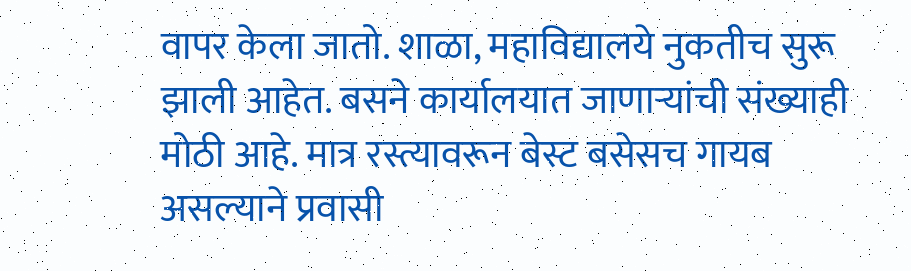वापर केला जातो. शाळा, महाविद्यालये नुकतीच सुरू झाली आहेत. बसने कार्यालयात जाणाऱ्यांची संख्याही मोठी आहे. मात्र रस्त्यावरून बेस्ट बसेसच गायब असल्याने प्रवासी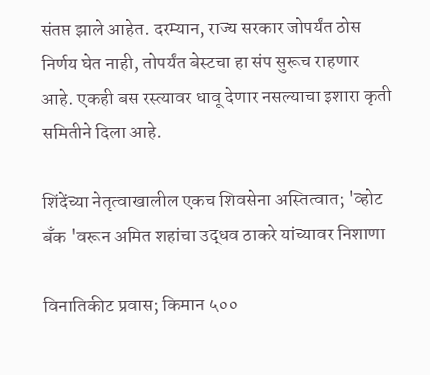संतप्त झाले आहेत. दरम्यान, राज्य सरकार जोपर्यंत ठोस निर्णय घेत नाही, तोपर्यंत बेस्टचा हा संप सुरूच राहणार आहे. एकही बस रस्त्यावर धावू देणार नसल्याचा इशारा कृती समितीने दिला आहे.

शिंदेंच्या नेतृत्वाखालील एकच शिवसेना अस्तित्वात; 'व्होट बँक 'वरून अमित शहांचा उद्धव ठाकरे यांच्यावर निशाणा

विनातिकीट प्रवास; किमान ५००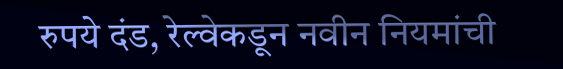रुपये दंड, रेल्वेकडून नवीन नियमांची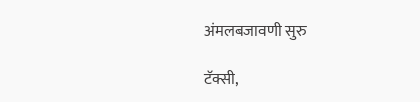अंमलबजावणी सुरु

टॅक्सी,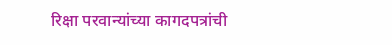रिक्षा परवान्यांच्या कागदपत्रांची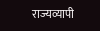राज्यव्यापी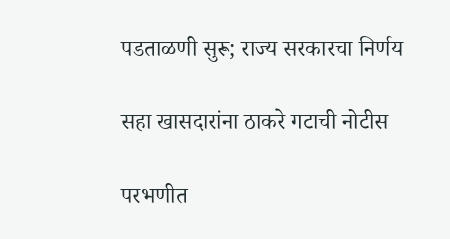पडताळणी सुरू; राज्य सरकारचा निर्णय

सहा खासदारांना ठाकरे गटाची नोटीस

परभणीत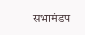सभामंडप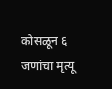कोसळून ६ जणांचा मृत्यू